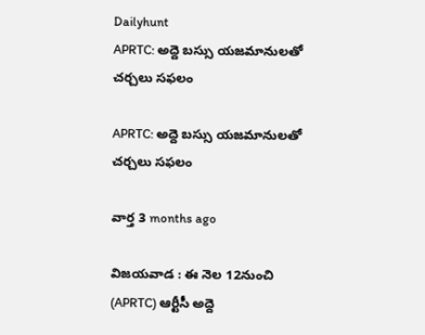Dailyhunt
APRTC: అద్దె బస్సు యజమానులతో చర్చలు సఫలం

APRTC: అద్దె బస్సు యజమానులతో చర్చలు సఫలం

వార్త 3 months ago

విజయవాడ : ఈ నెల 12నుంచి (APRTC) ఆర్టీసీ అద్దె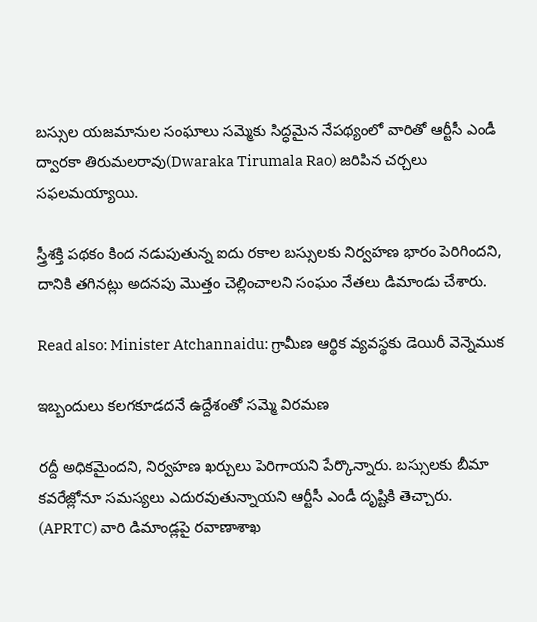బస్సుల యజమానుల సంఘాలు సమ్మెకు సిద్ధమైన నేపథ్యంలో వారితో ఆర్టీసీ ఎండీ ద్వారకా తిరుమలరావు(Dwaraka Tirumala Rao) జరిపిన చర్చలు సఫలమయ్యాయి.

స్త్రీశక్తి పథకం కింద నడుపుతున్న ఐదు రకాల బస్సులకు నిర్వహణ భారం పెరిగిందని, దానికి తగినట్లు అదనపు మొత్తం చెల్లించాలని సంఘం నేతలు డిమాండు చేశారు.

Read also: Minister Atchannaidu: గ్రామీణ ఆర్థిక వ్యవస్థకు డెయిరీ వెన్నెముక

ఇబ్బందులు కలగకూడదనే ఉద్దేశంతో సమ్మె విరమణ

రద్దీ అధికమైందని, నిర్వహణ ఖర్చులు పెరిగాయని పేర్కొన్నారు. బస్సులకు బీమా కవరేజ్లోనూ సమస్యలు ఎదురవుతున్నాయని ఆర్టీసీ ఎండీ దృష్టికి తెచ్చారు. (APRTC) వారి డిమాండ్లపై రవాణాశాఖ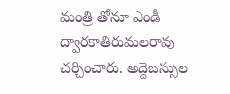మంత్రి తోనూ ఎండీ ద్వారకాతిరుమలరావు చర్చించారు. అద్దెబస్సుల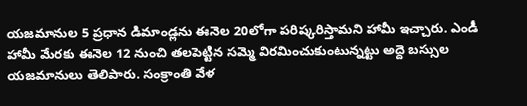యజమానుల 5 ప్రధాన డిమాండ్లను ఈనెల 20లోగా పరిష్కరిస్తామని హామీ ఇచ్చారు. ఎండీ హామీ మేరకు ఈనెల 12 నుంచి తలపెట్టిన సమ్మె విరమించుకుంటున్నట్టు అద్దె బస్సుల యజమానులు తెలిపారు. సంక్రాంతి వేళ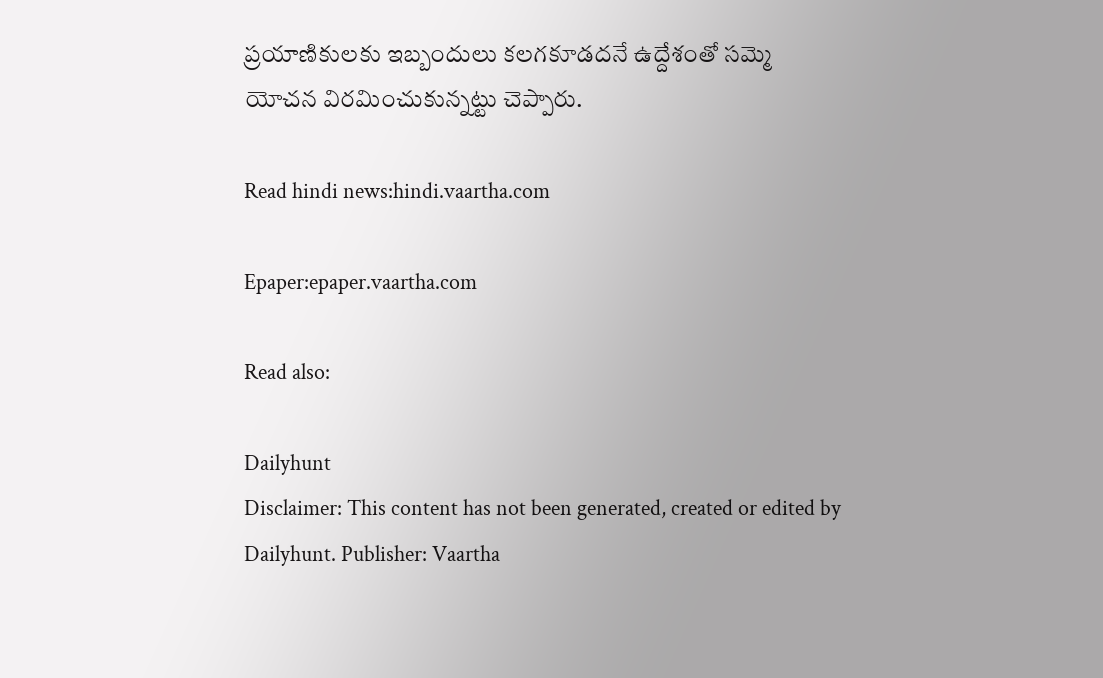ప్రయాణికులకు ఇబ్బందులు కలగకూడదనే ఉద్దేశంతో సమ్మె యోచన విరమించుకున్నట్టు చెప్పారు.

Read hindi news:hindi.vaartha.com

Epaper:epaper.vaartha.com

Read also:

Dailyhunt
Disclaimer: This content has not been generated, created or edited by Dailyhunt. Publisher: Vaartha